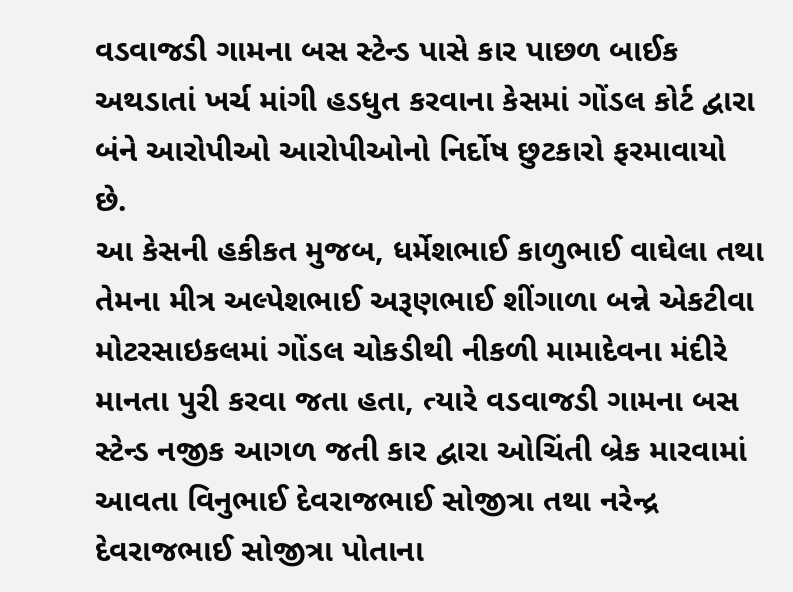વડવાજડી ગામના બસ સ્ટેન્ડ પાસે કાર પાછળ બાઈક અથડાતાં ખર્ચ માંગી હડધુત કરવાના કેસમાં ગોંડલ કોર્ટ દ્વારા બંને આરોપીઓ આરોપીઓનો નિર્દોષ છુટકારો ફરમાવાયો છે.
આ કેસની હકીકત મુજબ, ધર્મેશભાઈ કાળુભાઈ વાઘેલા તથા તેમના મીત્ર અલ્પેશભાઈ અરૂણભાઈ શીંગાળા બન્ને એકટીવા મોટરસાઇકલમાં ગોંડલ ચોકડીથી નીકળી મામાદેવના મંદીરે માનતા પુરી કરવા જતા હતા, ત્યારે વડવાજડી ગામના બસ સ્ટેન્ડ નજીક આગળ જતી કાર દ્વારા ઓચિંતી બ્રેક મારવામાં આવતા વિનુભાઈ દેવરાજભાઈ સોજીત્રા તથા નરેન્દ્ર દેવરાજભાઈ સોજીત્રા પોતાના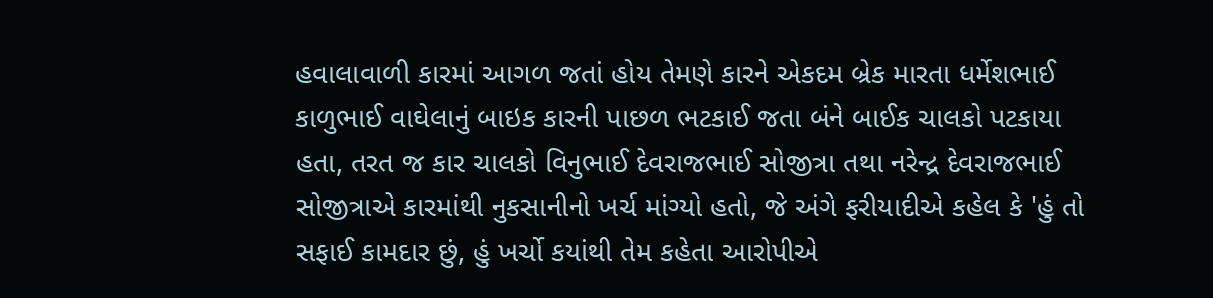હવાલાવાળી કારમાં આગળ જતાં હોય તેમણે કારને એકદમ બ્રેક મારતા ધર્મેશભાઈ કાળુભાઈ વાઘેલાનું બાઇક કારની પાછળ ભટકાઈ જતા બંને બાઈક ચાલકો પટકાયા હતા, તરત જ કાર ચાલકો વિનુભાઈ દેવરાજભાઈ સોજીત્રા તથા નરેન્દ્ર દેવરાજભાઈ સોજીત્રાએ કારમાંથી નુકસાનીનો ખર્ચ માંગ્યો હતો, જે અંગે ફરીયાદીએ કહેલ કે 'હું તો સફાઈ કામદાર છું, હું ખર્ચો કયાંથી તેમ કહેતા આરોપીએ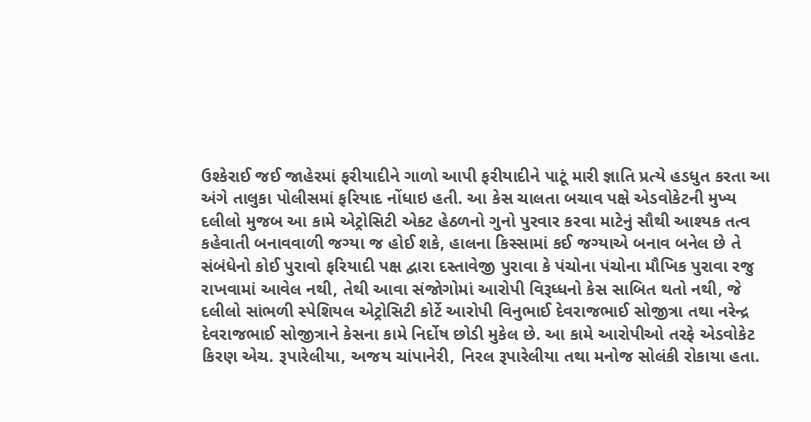ઉશ્કેરાઈ જઈ જાહેરમાં ફરીયાદીને ગાળો આપી ફરીયાદીને પાટૂં મારી જ્ઞાતિ પ્રત્યે હડધુત કરતા આ અંગે તાલુકા પોલીસમાં ફરિયાદ નોંધાઇ હતી. આ કેસ ચાલતા બચાવ પક્ષે એડવોકેટની મુખ્ય દલીલો મુજબ આ કામે એટ્રોસિટી એકટ હેઠળનો ગુનો પુરવાર કરવા માટેનું સૌથી આશ્યક તત્વ કહેવાતી બનાવવાળી જગ્યા જ હોઈ શકે, હાલના કિસ્સામાં કઈ જગ્યાએ બનાવ બનેલ છે તે સંબંધેનો કોઈ પુરાવો ફરિયાદી પક્ષ દ્વારા દસ્તાવેજી પુરાવા કે પંચોના પંચોના મૌખિક પુરાવા રજુ રાખવામાં આવેલ નથી, તેથી આવા સંજોગોમાં આરોપી વિરૂધ્ધનો કેસ સાબિત થતો નથી, જે દલીલો સાંભળી સ્પેશિયલ એટ્રોસિટી કોર્ટે આરોપી વિનુભાઈ દેવરાજભાઈ સોજીત્રા તથા નરેન્દ્ર દેવરાજભાઈ સોજીત્રાને કેસના કામે નિર્દોષ છોડી મુકેલ છે. આ કામે આરોપીઓ તરફે એડવોકેટ કિરણ એચ. રૂપારેલીયા, અજય ચાંપાનેરી, નિરલ રૂપારેલીયા તથા મનોજ સોલંકી રોકાયા હતા.